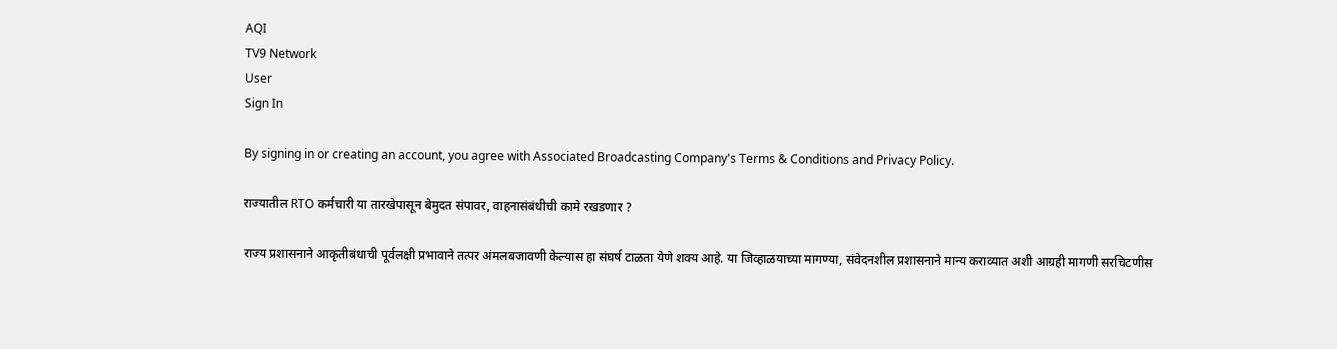AQI
TV9 Network
User
Sign In

By signing in or creating an account, you agree with Associated Broadcasting Company's Terms & Conditions and Privacy Policy.

राज्यातील RTO कर्मचारी या तारखेपासून बेमुदत संपावर, वाहनासंबंधीची कामे रखडणार ?

राज्य प्रशासनाने आकृतीबंधाची पूर्वलक्षी प्रभावाने तत्पर अंमलबजावणी केल्यास हा संघर्ष टाळता येणे शक्य आहे. या जिव्हाळयाच्या मागण्या, संवेदनशील प्रशासनाने मान्य कराव्यात अशी आग्रही मागणी सरचिटणीस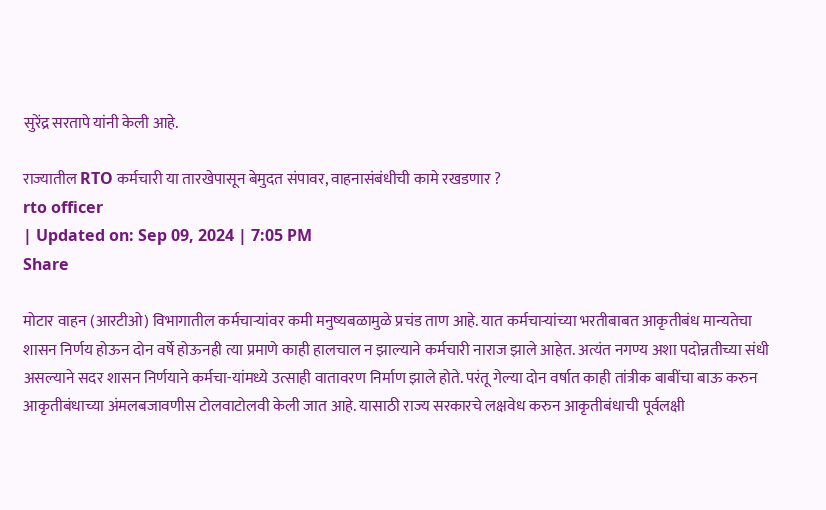सुरेंद्र सरतापे यांनी केली आहे.

राज्यातील RTO कर्मचारी या तारखेपासून बेमुदत संपावर, वाहनासंबंधीची कामे रखडणार ?
rto officer
| Updated on: Sep 09, 2024 | 7:05 PM
Share

मोटार वाहन (आरटीओ) विभागातील कर्मचाऱ्यांवर कमी मनुष्यबळामुळे प्रचंड ताण आहे. यात कर्मचाऱ्यांच्या भरतीबाबत आकृतीबंध मान्यतेचा शासन निर्णय होऊन दोन वर्षे होऊनही त्या प्रमाणे काही हालचाल न झाल्याने कर्मचारी नाराज झाले आहेत. अत्यंत नगण्य अशा पदोन्नतीच्या संधी असल्याने सदर शासन निर्णयाने कर्मचा-यांमध्ये उत्साही वातावरण निर्माण झाले होते. परंतू गेल्या दोन वर्षात काही तांत्रीक बाबींचा बाऊ करुन आकृतीबंधाच्या अंमलबजावणीस टोलवाटोलवी केली जात आहे. यासाठी राज्य सरकारचे लक्षवेध करुन आकृतीबंधाची पूर्वलक्षी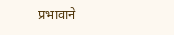प्रभावाने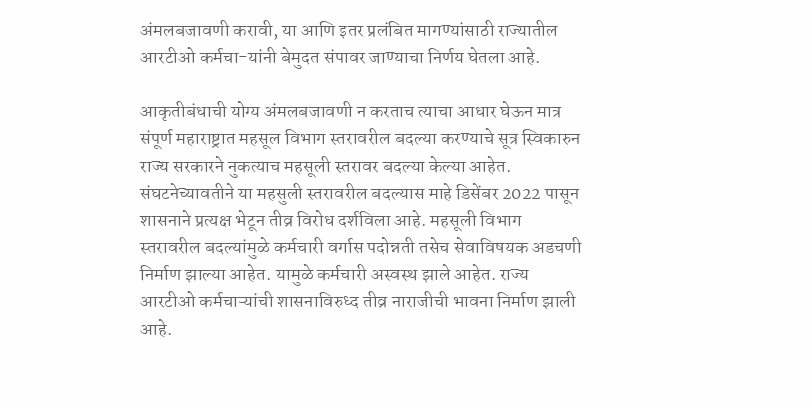अंमलबजावणी करावी, या आणि इतर प्रलंबित मागण्यांसाठी राज्यातील आरटीओ कर्मचा-यांनी बेमुदत संपावर जाण्याचा निर्णय घेतला आहे.

आकृतीबंधाची योग्य अंमलबजावणी न करताच त्याचा आधार घेऊन मात्र संपूर्ण महाराष्ट्रात महसूल विभाग स्तरावरील बदल्या करण्याचे सूत्र स्विकारुन राज्य सरकारने नुकत्याच महसूली स्तरावर बदल्या केल्या आहेत. संघटनेच्यावतीने या महसुली स्तरावरील बदल्यास माहे डिसेंबर 2022 पासून शासनाने प्रत्यक्ष भेटून तीव्र विरोध दर्शविला आहे. महसूली विभाग स्तरावरील बदल्यांमुळे कर्मचारी वर्गास पदोन्नती तसेच सेवाविषयक अडचणी निर्माण झाल्या आहेत. यामुळे कर्मचारी अस्वस्थ झाले आहेत. राज्य आरटीओ कर्मचाऱ्यांची शासनाविरुध्द तीव्र नाराजीची भावना निर्माण झाली आहे.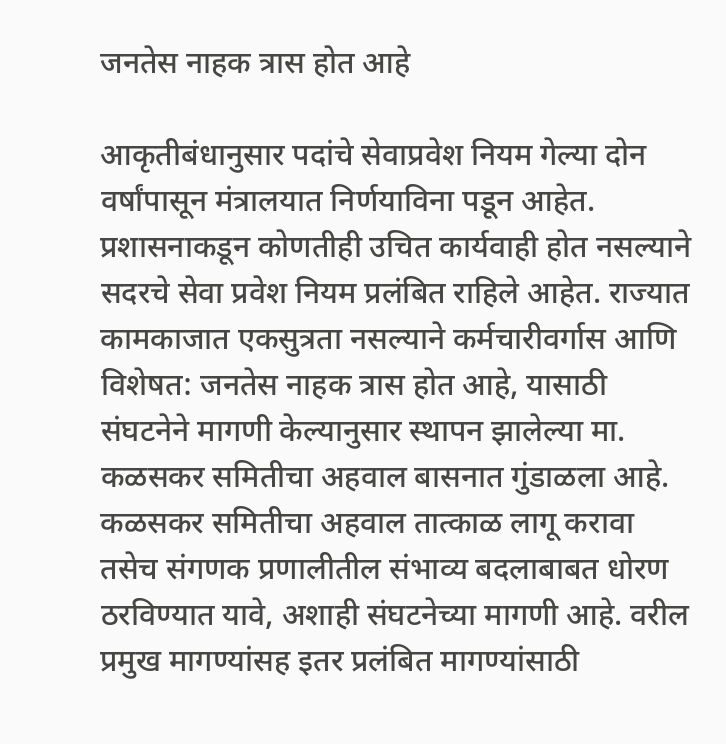जनतेस नाहक त्रास होत आहे

आकृतीबंधानुसार पदांचे सेवाप्रवेश नियम गेल्या दोन वर्षांपासून मंत्रालयात निर्णयाविना पडून आहेत. प्रशासनाकडून कोणतीही उचित कार्यवाही होत नसल्याने सदरचे सेवा प्रवेश नियम प्रलंबित राहिले आहेत. राज्यात कामकाजात एकसुत्रता नसल्याने कर्मचारीवर्गास आणि विशेषत: जनतेस नाहक त्रास होत आहे, यासाठी संघटनेने मागणी केल्यानुसार स्थापन झालेल्या मा. कळसकर समितीचा अहवाल बासनात गुंडाळला आहे. कळसकर समितीचा अहवाल तात्काळ लागू करावा तसेच संगणक प्रणालीतील संभाव्य बदलाबाबत धोरण ठरविण्यात यावे, अशाही संघटनेच्या मागणी आहे. वरील प्रमुख मागण्यांसह इतर प्रलंबित मागण्यांसाठी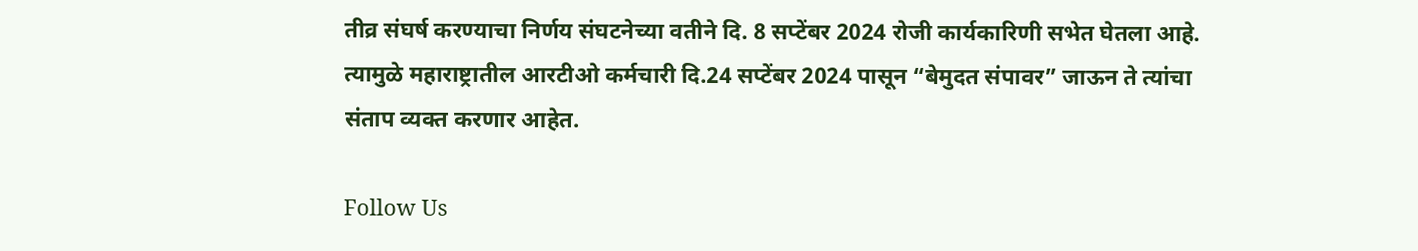तीव्र संघर्ष करण्याचा निर्णय संघटनेच्या वतीने दि. 8 सप्टेंबर 2024 रोजी कार्यकारिणी सभेत घेतला आहे. त्यामुळे महाराष्ट्रातील आरटीओ कर्मचारी दि.24 सप्टेंबर 2024 पासून “बेमुदत संपावर” जाऊन ते त्यांचा संताप व्यक्त करणार आहेत.

Follow Us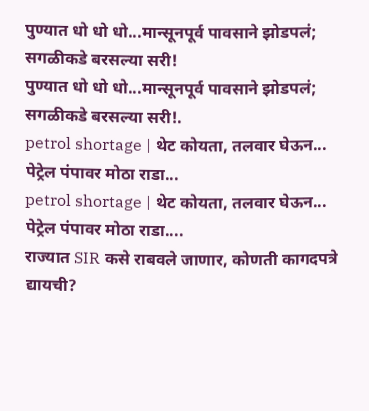पुण्यात धो धो धो...मान्सूनपूर्व पावसाने झोडपलं; सगळीकडे बरसल्या सरी!
पुण्यात धो धो धो...मान्सूनपूर्व पावसाने झोडपलं; सगळीकडे बरसल्या सरी!.
petrol shortage | थेट कोयता, तलवार घेऊन... पेट्रेल पंपावर मोठा राडा...
petrol shortage | थेट कोयता, तलवार घेऊन... पेट्रेल पंपावर मोठा राडा....
राज्यात SIR कसे राबवले जाणार, कोणती कागदपत्रे द्यायची?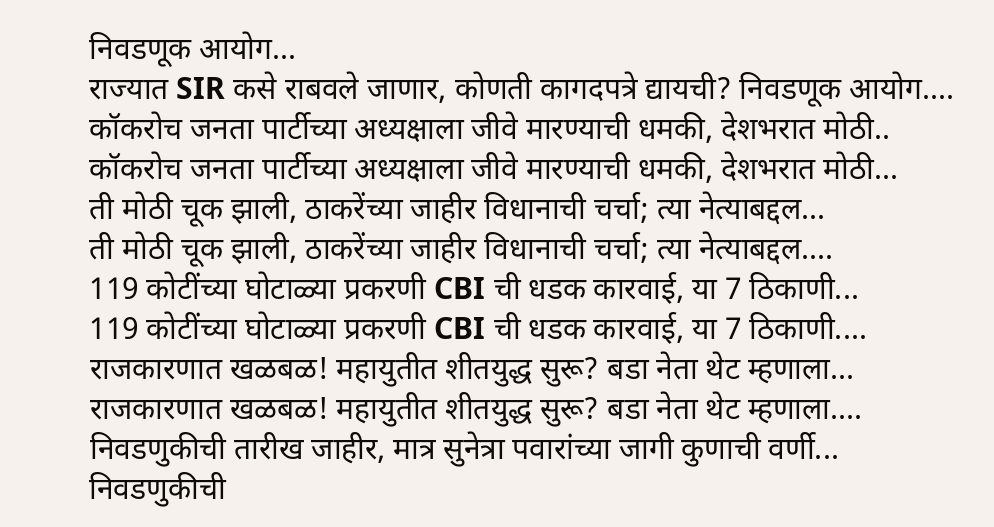निवडणूक आयोग...
राज्यात SIR कसे राबवले जाणार, कोणती कागदपत्रे द्यायची? निवडणूक आयोग....
कॉकरोच जनता पार्टीच्या अध्यक्षाला जीवे मारण्याची धमकी, देशभरात मोठी..
कॉकरोच जनता पार्टीच्या अध्यक्षाला जीवे मारण्याची धमकी, देशभरात मोठी...
ती मोठी चूक झाली, ठाकरेंच्या जाहीर विधानाची चर्चा; त्या नेत्याबद्दल...
ती मोठी चूक झाली, ठाकरेंच्या जाहीर विधानाची चर्चा; त्या नेत्याबद्दल....
119 कोटींच्या घोटाळ्या प्रकरणी CBI ची धडक कारवाई, या 7 ठिकाणी...
119 कोटींच्या घोटाळ्या प्रकरणी CBI ची धडक कारवाई, या 7 ठिकाणी....
राजकारणात खळबळ! महायुतीत शीतयुद्ध सुरू? बडा नेता थेट म्हणाला...
राजकारणात खळबळ! महायुतीत शीतयुद्ध सुरू? बडा नेता थेट म्हणाला....
निवडणुकीची तारीख जाहीर, मात्र सुनेत्रा पवारांच्या जागी कुणाची वर्णी...
निवडणुकीची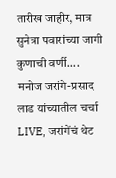तारीख जाहीर, मात्र सुनेत्रा पवारांच्या जागी कुणाची वर्णी....
मनोज जरांगे-प्रसाद लाड यांच्यातील चर्चा LIVE, जरांगेंचं थेट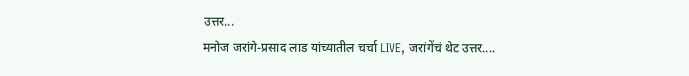उत्तर...
मनोज जरांगे-प्रसाद लाड यांच्यातील चर्चा LIVE, जरांगेंचं थेट उत्तर....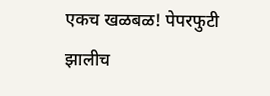एकच खळबळ! पेपरफुटी झालीच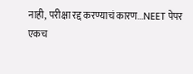नाही, परीक्षा रद्द करण्याचं कारण...NEET पेपर
एकच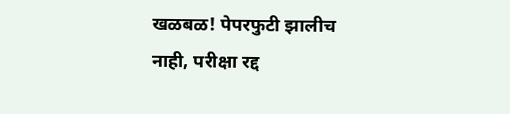खळबळ! पेपरफुटी झालीच नाही, परीक्षा रद्द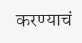करण्याचं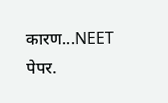कारण...NEET पेपर.